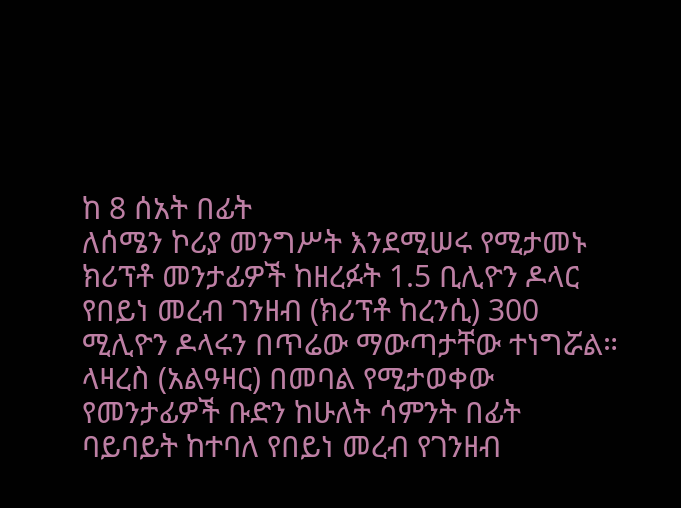ከ 8 ሰአት በፊት
ለሰሜን ኮሪያ መንግሥት እንደሚሠሩ የሚታመኑ ክሪፕቶ መንታፊዎች ከዘረፉት 1.5 ቢሊዮን ዶላር የበይነ መረብ ገንዘብ (ክሪፕቶ ከረንሲ) 300 ሚሊዮን ዶላሩን በጥሬው ማውጣታቸው ተነግሯል።
ላዛረስ (አልዓዛር) በመባል የሚታወቀው የመንታፊዎች ቡድን ከሁለት ሳምንት በፊት ባይባይት ከተባለ የበይነ መረብ የገንዘብ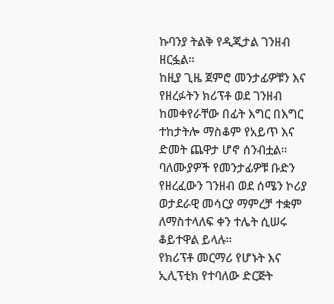ኩባንያ ትልቅ የዲጂታል ገንዘብ ዘርፏል።
ከዚያ ጊዜ ጀምሮ መንታፊዎቹን እና የዘረፉትን ክሪፕቶ ወደ ገንዘብ ከመቀየራቸው በፊት እግር በእግር ተከታትሎ ማስቆም የአይጥ እና ድመት ጨዋታ ሆኖ ሰንብቷል።
ባለሙያዎች የመንታፊዎቹ ቡድን የዘረፈውን ገንዘብ ወደ ሰሜን ኮሪያ ወታደራዊ መሳርያ ማምረቻ ተቋም ለማስተላለፍ ቀን ተሌት ሲሠሩ ቆይተዋል ይላሉ።
የክሪፕቶ መርማሪ የሆኑት እና ኢሊፕቲክ የተባለው ድርጅት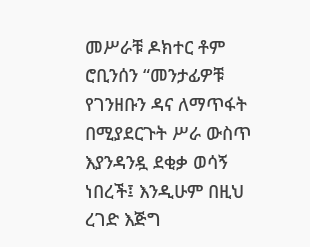መሥራቹ ዶክተር ቶም ሮቢንሰን “መንታፊዎቹ የገንዘቡን ዳና ለማጥፋት በሚያደርጉት ሥራ ውስጥ እያንዳንዷ ደቂቃ ወሳኝ ነበረች፤ እንዲሁም በዚህ ረገድ እጅግ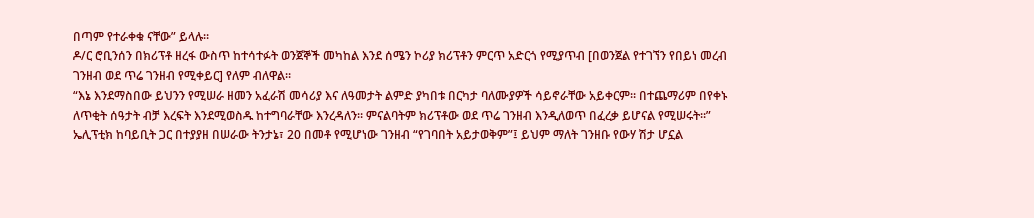በጣም የተራቀቁ ናቸው” ይላሉ።
ዶ/ር ሮቢንሰን በክሪፕቶ ዘረፋ ውስጥ ከተሳተፉት ወንጀኞች መካከል እንደ ሰሜን ኮሪያ ክሪፕቶን ምርጥ አድርጎ የሚያጥብ [በወንጀል የተገኘን የበይነ መረብ ገንዘብ ወደ ጥሬ ገንዘብ የሚቀይር] የለም ብለዋል።
“እኔ እንደማስበው ይህንን የሚሠራ ዘመን አፈራሽ መሳሪያ እና ለዓመታት ልምድ ያካበቱ በርካታ ባለሙያዎች ሳይኖራቸው አይቀርም። በተጨማሪም በየቀኑ ለጥቂት ሰዓታት ብቻ እረፍት እንደሚወስዱ ከተግባራቸው እንረዳለን። ምናልባትም ክሪፕቶው ወደ ጥሬ ገንዘብ እንዲለወጥ በፈረቃ ይሆናል የሚሠሩት።”
ኤሊፕቲክ ከባይቢት ጋር በተያያዘ በሠራው ትንታኔ፣ 20 በመቶ የሚሆነው ገንዘብ “የገባበት አይታወቅም”፤ ይህም ማለት ገንዘቡ የውሃ ሽታ ሆኗል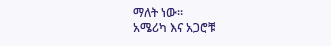ማለት ነው።
አሜሪካ እና አጋሮቹ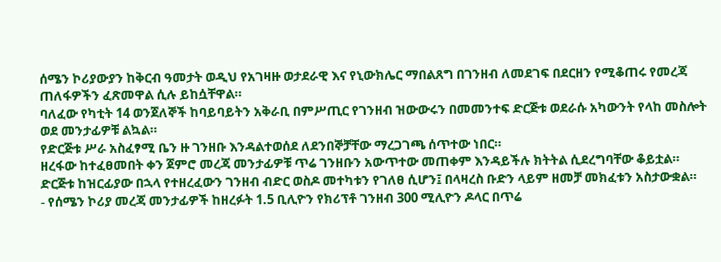ሰሜን ኮሪያውያን ከቅርብ ዓመታት ወዲህ የአገዛዙ ወታደራዊ እና የኒውክሌር ማበልጸግ በገንዘብ ለመደገፍ በደርዘን የሚቆጠሩ የመረጃ ጠለፋዎችን ፈጽመዋል ሲሉ ይከሷቸዋል።
ባለፈው የካቲት 14 ወንጀለኞች ከባይባይትን አቅራቢ በምሥጢር የገንዘብ ዝውውሩን በመመንተፍ ድርጅቱ ወደራሱ አካውንት የላከ መስሎት ወደ መንታፊዎቹ ልኳል።
የድርጅቱ ሥራ አስፈፃሚ ቤን ዙ ገንዘቡ እንዳልተወሰደ ለደንበኞቻቸው ማረጋገጫ ሰጥተው ነበር።
ዘረፋው ከተፈፀመበት ቀን ጀምሮ መረጃ መንታፊዎቹ ጥሬ ገንዘቡን አውጥተው መጠቀም እንዳይችሉ ክትትል ሲደረግባቸው ቆይቷል።
ድርጅቱ ከዝርፊያው በኋላ የተዘረፈውን ገንዘብ ብድር ወስዶ መተካቱን የገለፀ ሲሆን፤ በላዛረስ ቡድን ላይም ዘመቻ መክፈቱን አስታውቋል።
- የሰሜን ኮሪያ መረጃ መንታፊዎች ከዘረፉት 1.5 ቢሊዮን የክሪፕቶ ገንዘብ 300 ሚሊዮን ዶላር በጥሬ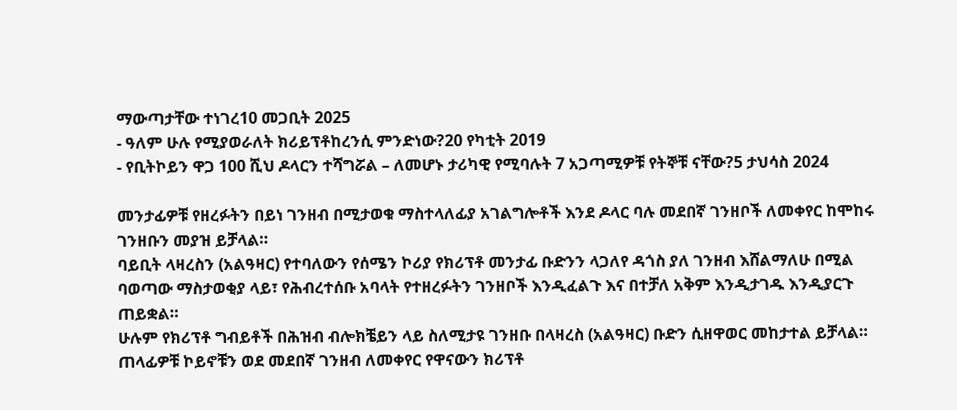ማውጣታቸው ተነገረ10 መጋቢት 2025
- ዓለም ሁሉ የሚያወራለት ክሪይፕቶከረንሲ ምንድነው?20 የካቲት 2019
- የቢትኮይን ዋጋ 100 ሺህ ዶላርን ተሻግሯል – ለመሆኑ ታሪካዊ የሚባሉት 7 አጋጣሚዎቹ የትኞቹ ናቸው?5 ታህሳስ 2024

መንታፊዎቹ የዘረፉትን በይነ ገንዘብ በሚታወቁ ማስተላለፊያ አገልግሎቶች እንደ ዶላር ባሉ መደበኛ ገንዘቦች ለመቀየር ከሞከሩ ገንዘቡን መያዝ ይቻላል።
ባይቢት ላዛረስን (አልዓዛር) የተባለውን የሰሜን ኮሪያ የክሪፕቶ መንታፊ ቡድንን ላጋለየ ዳጎስ ያለ ገንዘብ እሸልማለሁ በሚል ባወጣው ማስታወቂያ ላይ፣ የሕብረተሰቡ አባላት የተዘረፉትን ገንዘቦች እንዲፈልጉ እና በተቻለ አቅም እንዲታገዱ እንዲያርጉ ጠይቋል።
ሁሉም የክሪፕቶ ግብይቶች በሕዝብ ብሎክቼይን ላይ ስለሚታዩ ገንዘቡ በላዛረስ (አልዓዛር) ቡድን ሲዘዋወር መከታተል ይቻላል።
ጠላፊዎቹ ኮይኖቹን ወደ መደበኛ ገንዘብ ለመቀየር የዋናውን ክሪፕቶ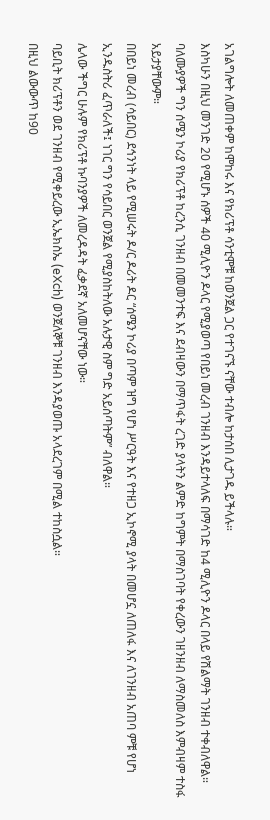አገልግሎት ለመጠቀም ከሞከሩ እና የክሪፕቶ ሳንቲሞቹ ከወንጀል ጋር የተገናኙ ናቸው ተብሎ ከታሰበ ሊታገዱ ይችላሉ።
እስካሁን በዚህ መንገድ 20 የሚሆኑ ሰዎች 40 ሚሊዮን ዶላር የሚያወጣ የበይነ መረብ ገንዘብ እንዳይተላለፍ በማሳገድ ከ4 ሚሊዮን ዶላር በላይ የሽልማት ገንዘብ ተቀብለዋል።
ባለሙያዎች ግን ሰሜን ኮሪያ የክሪፕቶ ከረንሲ ገንዘብ በመመንተፍ እና ደብዛውን በማጥፋት ረገድ ያላትን ልምድ ከግምት በማስገባት የቀረውን ገዘንዘብ ለማስመለስ እምብዛም ተስፋ አይታያቸውም።
በበይነ መረብ (ሳይበር) ደኅንነት ላይ የሚሠሩት ዶ/ር ዶሪት ዶር “ሰሜን ኮሪያ በጣም ዝግ የሆነ ሥርዓት እና የተዘጋ ኢኮኖሚ ያላት በመሆኗ ለጠለፋ እና ለገንዘብ አጠባ ምቹ የሆነ ኢንዱስትሪ ፈጥራለች፤ ነገር ግን የሳይበር ወንጀል የሚያስከትለው አሉታዊ ስም ግድ አይሰጣትም” ብለዋል።
ሌላው ችግር ሁሉም የክሪፕቶ ኩባንያዎች ለመረዳዳት ፈቃደኛ አለመሆናቸው ነው።
ባይቢት ክሪፕቶን ወደ ገንዘብ የሚቀይረው ኢኤክስኤ (eXch) ወንጀለኞቹ ገንዘብ እንዳያወጡ አላደረገም በሚል ተከስሷል።
በዚህ ልውውጥ ከ90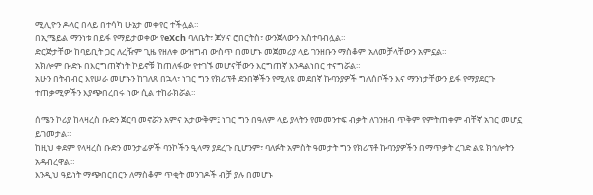ሚሊዮን ዶላር በላይ በተሳካ ሁኔታ መቀየር ተችሏል።
በኢሜይል ማንነቱ በይፋ የማይታወቀው የeXch ባለቤት፣ ጆሃና ሮበርትስ፣ ውንጀላውን አስተባብሏል።
ድርጅታቸው ከባይቢት ጋር ለረዥም ጊዜ የዘለቀ ውዝግብ ውስጥ በመሆኑ መጀመሪያ ላይ ገንዘቡን ማስቆም አለመቻላቸውን አምኗል።
አክሎም ቡድኑ በእርግጠኛነት ኮይኖቹ ከጠለፋው የተገኙ መሆናቸውን እርግጠኛ እንዳልነበር ተናግሯል።
አሁን በትብብር እየሠራ መሆኑን ከገለጸ በኋላ፣ ነገር ግን የክሪፕቶ ደንበኞችን የሚለዩ መደበኛ ኩባንያዎች ግለሰቦችን እና ማንነታቸውን ይፋ የማያደርጉ ተጠቃሚዎችን እያጭበረበሩ ነው ሲል ተከራክሯል።

ሰሜን ኮሪያ ከላዛረስ ቡድን ጀርባ መኖሯን አምና አታውቅም፤ ነገር ግን በዓለም ላይ ያላትን የመመንተፍ ብቃት ለገንዘብ ጥቅም የምትጠቀም ብቸኛ አገር መሆኗ ይገመታል።
ከዚህ ቀደም የላዛረስ ቡድን መንታፊዎች ባንኮችን ዒላማ ያደረጉ ቢሆንም፣ ባለፉት አምስት ዓመታት ግን የክሪፕቶ ኩባንያዎችን በማጥቃት ረገድ ልዩ ክኅሎትን አዳብረዋል።
እንዲህ ዓይነት ማጭበርበርን ለማስቆም ጥቂት መንገዶች ብቻ ያሉ በመሆኑ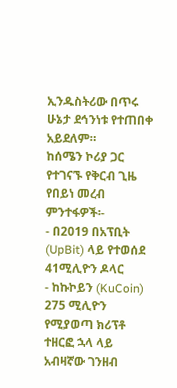ኢንዱስትሪው በጥሩ ሁኔታ ደኅንነቱ የተጠበቀ አይደለም።
ከሰሜን ኮሪያ ጋር የተገናኙ የቅርብ ጊዜ የበይነ መረብ ምንተፋዎች፡-
- በ2019 በአፕቢት (UpBit) ላይ የተወሰደ 41ሚሊዮን ዶላር
- ከኩኮይን (KuCoin) 275 ሚሊዮን የሚያወጣ ክሪፕቶ ተዘርፎ ኋላ ላይ አብዛኛው ገንዘብ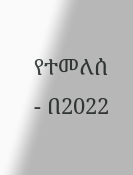የተመለሰ
- በ2022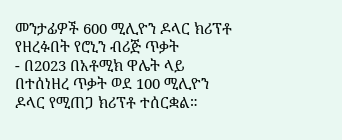መንታፊዎች 600 ሚሊዮን ዶላር ክሪፕቶ የዘረፉበት የሮኒን ብሪጅ ጥቃት
- በ2023 በአቶሚክ ዋሌት ላይ በተሰነዘረ ጥቃት ወደ 100 ሚሊዮን ዶላር የሚጠጋ ክሪፕቶ ተሰርቋል።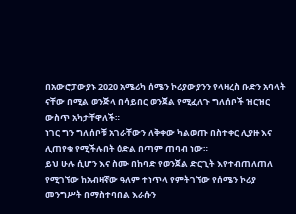በአውሮፓውያኑ 2020 አሜሪካ ሰሜን ኮሪያውያንን የላዛረስ ቡድን አባላት ናቸው በሚል ወንጅላ በሳይበር ወንጀል የሚፈለጉ ግለሰቦች ዝርዝር ውስጥ አካታቸዋለች።
ነገር ግን ግለሰቦቹ አገራቸውን ለቅቀው ካልወጡ በስተቀር ሊያዙ እና ሊጠየቁ የሚችሉበት ዕድል በጣም ጠባብ ነው።
ይህ ሁሉ ሲሆን እና ስሙ በከባድ የወንጀል ድርጊት እየተብጠለጠለ የሚገኘው ከአብዛኛው ዓለም ተነጥላ የምትገኘው የሰሜን ኮሪያ መንግሥት በማስተባበል እራሱን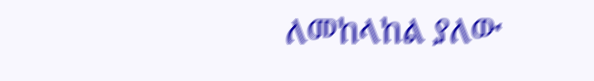ለመከላከል ያለው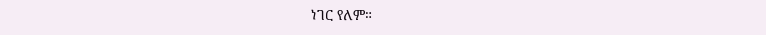ነገር የለም።